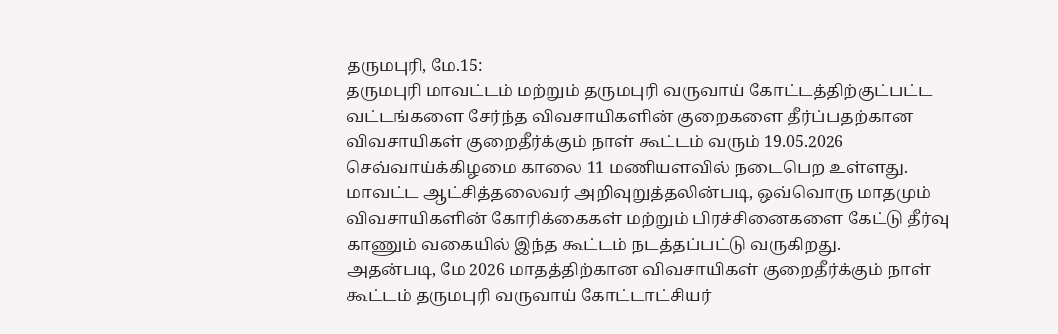தருமபுரி, மே.15:
தருமபுரி மாவட்டம் மற்றும் தருமபுரி வருவாய் கோட்டத்திற்குட்பட்ட வட்டங்களை சேர்ந்த விவசாயிகளின் குறைகளை தீர்ப்பதற்கான விவசாயிகள் குறைதீர்க்கும் நாள் கூட்டம் வரும் 19.05.2026 செவ்வாய்க்கிழமை காலை 11 மணியளவில் நடைபெற உள்ளது. மாவட்ட ஆட்சித்தலைவர் அறிவுறுத்தலின்படி, ஒவ்வொரு மாதமும் விவசாயிகளின் கோரிக்கைகள் மற்றும் பிரச்சினைகளை கேட்டு தீர்வு காணும் வகையில் இந்த கூட்டம் நடத்தப்பட்டு வருகிறது.
அதன்படி, மே 2026 மாதத்திற்கான விவசாயிகள் குறைதீர்க்கும் நாள் கூட்டம் தருமபுரி வருவாய் கோட்டாட்சியர்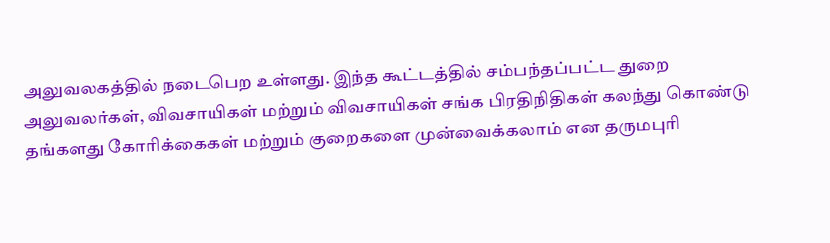அலுவலகத்தில் நடைபெற உள்ளது. இந்த கூட்டத்தில் சம்பந்தப்பட்ட துறை அலுவலர்கள், விவசாயிகள் மற்றும் விவசாயிகள் சங்க பிரதிநிதிகள் கலந்து கொண்டு தங்களது கோரிக்கைகள் மற்றும் குறைகளை முன்வைக்கலாம் என தருமபுரி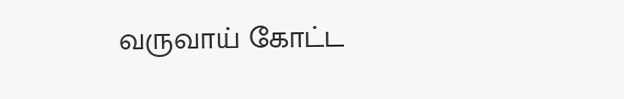வருவாய் கோட்ட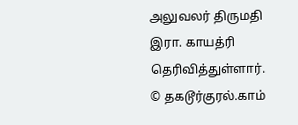அலுவலர் திருமதி இரா. காயத்ரி தெரிவித்துள்ளார்.
© தகடூர்குரல்.காம்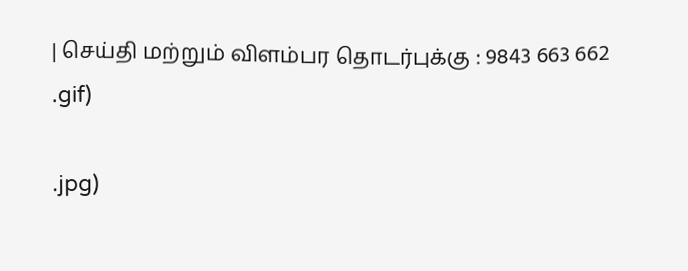| செய்தி மற்றும் விளம்பர தொடர்புக்கு : 9843 663 662
.gif)

.jpg)